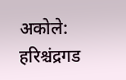अकोले: हरिश्चंद्रगड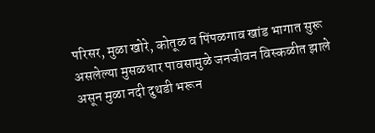परिसर, मुळा खोरे, कोतूळ व पिंपळगाव खांड भागात सुरू असलेल्या मुसळधार पावसामुळे जनजीवन विस्कळीत झाले असून मुळा नदी दुथडी भरून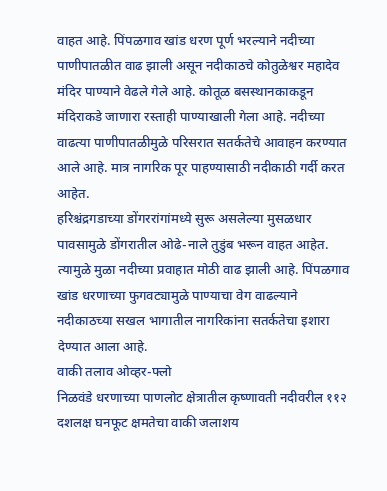वाहत आहे. पिंपळगाव खांड धरण पूर्ण भरल्याने नदीच्या पाणीपातळीत वाढ झाली असून नदीकाठचे कोतुळेश्वर महादेव मंदिर पाण्याने वेढले गेले आहे. कोतूळ बसस्थानकाकडून मंदिराकडे जाणारा रस्ताही पाण्याखाली गेला आहे. नदीच्या वाढत्या पाणीपातळीमुळे परिसरात सतर्कतेचे आवाहन करण्यात आले आहे. मात्र नागरिक पूर पाहण्यासाठी नदीकाठी गर्दी करत आहेत.
हरिश्चंद्रगडाच्या डोंगररांगांमध्ये सुरू असलेल्या मुसळधार पावसामुळे डोंगरातील ओढे-नाले तुडुंब भरून वाहत आहेत. त्यामुळे मुळा नदीच्या प्रवाहात मोठी वाढ झाली आहे. पिंपळगाव खांड धरणाच्या फुगवट्यामुळे पाण्याचा वेग वाढल्याने नदीकाठच्या सखल भागातील नागरिकांना सतर्कतेचा इशारा देण्यात आला आहे.
वाकी तलाव ओव्हर-फ्लो
निळवंडे धरणाच्या पाणलोट क्षेत्रातील कृष्णावती नदीवरील ११२ दशलक्ष घनफूट क्षमतेचा वाकी जलाशय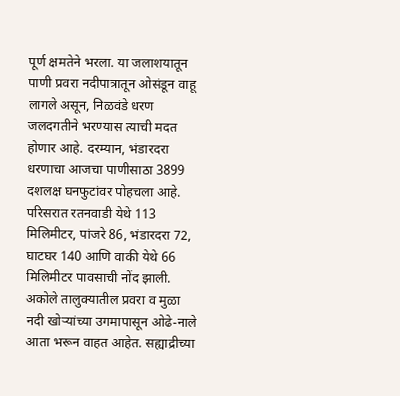पूर्ण क्षमतेने भरला. या जलाशयातून पाणी प्रवरा नदीपात्रातून ओसंडून वाहू लागले असून, निळवंडे धरण जलदगतीने भरण्यास त्याची मदत होणार आहे. दरम्यान, भंडारदरा धरणाचा आजचा पाणीसाठा 3899 दशलक्ष घनफुटांवर पोहचला आहे. परिसरात रतनवाडी येथे 113 मिलिमीटर, पांजरे 86, भंडारदरा 72, घाटघर 140 आणि वाकी येथे 66 मिलिमीटर पावसाची नोंद झाली. अकोले तालुक्यातील प्रवरा व मुळा नदी खोऱ्यांच्या उगमापासून ओढे-नाले आता भरून वाहत आहेत. सह्याद्रीच्या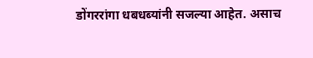डोंगररांगा धबधब्यांनी सजल्या आहेत. असाच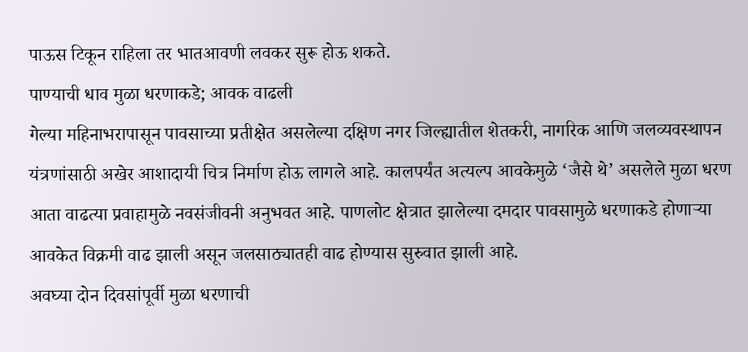पाऊस टिकून राहिला तर भातआवणी लवकर सुरू होऊ शकते.
पाण्याची धाव मुळा धरणाकडे; आवक वाढली
गेल्या महिनाभरापासून पावसाच्या प्रतीक्षेत असलेल्या दक्षिण नगर जिल्ह्यातील शेतकरी, नागरिक आणि जलव्यवस्थापन यंत्रणांसाठी अखेर आशादायी चित्र निर्माण होऊ लागले आहे. कालपर्यंत अत्यल्प आवकेमुळे ‘जैसे थे’ असलेले मुळा धरण आता वाढत्या प्रवाहामुळे नवसंजीवनी अनुभवत आहे. पाणलोट क्षेत्रात झालेल्या दमदार पावसामुळे धरणाकडे होणाऱ्या आवकेत विक्रमी वाढ झाली असून जलसाठ्यातही वाढ होण्यास सुरुवात झाली आहे.
अवघ्या दोन दिवसांपूर्वी मुळा धरणाची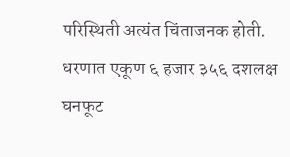परिस्थिती अत्यंत चिंताजनक होती. धरणात एकूण ६ हजार ३५६ दशलक्ष घनफूट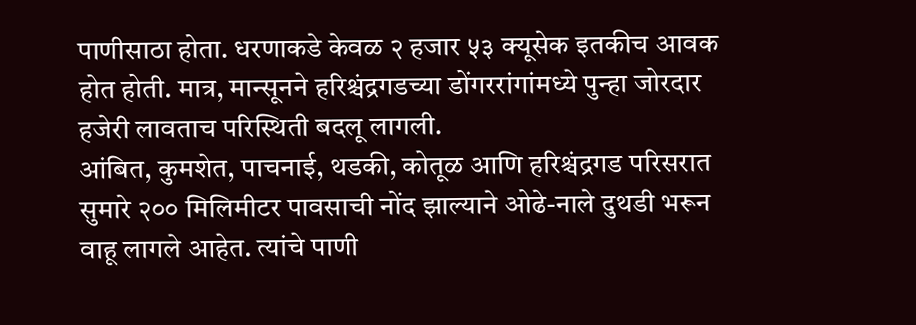पाणीसाठा होता. धरणाकडे केवळ २ हजार ५३ क्यूसेक इतकीच आवक होत होती. मात्र, मान्सूनने हरिश्चंद्रगडच्या डोंगररांगांमध्ये पुन्हा जोरदार हजेरी लावताच परिस्थिती बदलू लागली.
आंबित, कुमशेत, पाचनाई, थडकी, कोतूळ आणि हरिश्चंद्रगड परिसरात सुमारे २०० मिलिमीटर पावसाची नोंद झाल्याने ओढे-नाले दुथडी भरून वाहू लागले आहेत. त्यांचे पाणी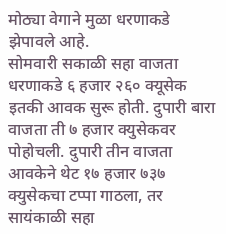मोठ्या वेगाने मुळा धरणाकडे झेपावले आहे.
सोमवारी सकाळी सहा वाजता धरणाकडे ६ हजार २६० क्यूसेक इतकी आवक सुरू होती. दुपारी बारा वाजता ती ७ हजार क्युसेकवर पोहोचली. दुपारी तीन वाजता आवकेने थेट १७ हजार ७३७ क्युसेकचा टप्पा गाठला, तर सायंकाळी सहा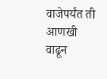वाजेपर्यंत ती आणखी वाढून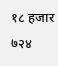१८ हजार ७२४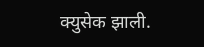क्युसेक झाली.